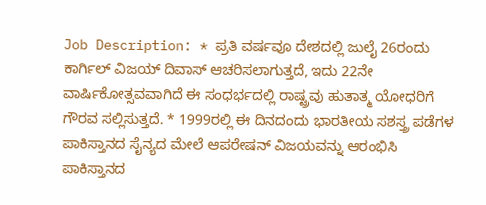Job Description: * ಪ್ರತಿ ವರ್ಷವೂ ದೇಶದಲ್ಲಿ ಜುಲೈ 26ರಂದು ಕಾರ್ಗಿಲ್ ವಿಜಯ್ ದಿವಾಸ್ ಆಚರಿಸಲಾಗುತ್ತದೆ, ಇದು 22ನೇ ವಾರ್ಷಿಕೋತ್ಸವವಾಗಿದೆ ಈ ಸಂಧರ್ಭದಲ್ಲಿ ರಾಷ್ಟ್ರವು ಹುತಾತ್ಮ ಯೋಧರಿಗೆ ಗೌರವ ಸಲ್ಲಿಸುತ್ತದೆ. * 1999ರಲ್ಲಿ ಈ ದಿನದಂದು ಭಾರತೀಯ ಸಶಸ್ತ್ರ ಪಡೆಗಳ ಪಾಕಿಸ್ತಾನದ ಸೈನ್ಯದ ಮೇಲೆ ಆಪರೇಷನ್ ವಿಜಯವನ್ನು ಆರಂಭಿಸಿ ಪಾಕಿಸ್ತಾನದ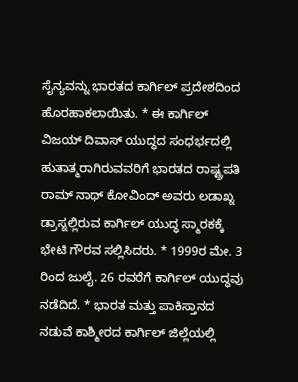ಸೈನ್ಯವನ್ನು ಭಾರತದ ಕಾರ್ಗಿಲ್ ಪ್ರದೇಶದಿಂದ ಹೊರಹಾಕಲಾಯಿತು. * ಈ ಕಾರ್ಗಿಲ್ ವಿಜಯ್ ದಿವಾಸ್ ಯುದ್ಧದ ಸಂಧರ್ಭದಲ್ಲಿ ಹುತಾತ್ಮರಾಗಿರುವವರಿಗೆ ಭಾರತದ ರಾಷ್ಟ್ರಪತಿ ರಾಮ್ ನಾಥ್ ಕೋವಿಂದ್ ಅವರು ಲಡಾಖ್ನ ಡ್ರಾಸ್ನಲ್ಲಿರುವ ಕಾರ್ಗಿಲ್ ಯುದ್ಧ ಸ್ಮಾರಕಕ್ಕೆ ಭೇಟಿ ಗೌರವ ಸಲ್ಲಿಸಿದರು. * 1999ರ ಮೇ. 3 ರಿಂದ ಜುಲೈ. 26 ರವರೆಗೆ ಕಾರ್ಗಿಲ್ ಯುದ್ಧವು ನಡೆದಿದೆ. * ಭಾರತ ಮತ್ತು ಪಾಕಿಸ್ತಾನದ ನಡುವೆ ಕಾಶ್ಮೀರದ ಕಾರ್ಗಿಲ್ ಜಿಲ್ಲೆಯಲ್ಲಿ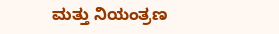ಮತ್ತು ನಿಯಂತ್ರಣ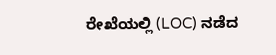ರೇಖೆಯಲ್ಲಿ (LOC) ನಡೆದ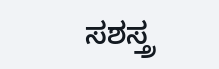ಸಶಸ್ತ್ರ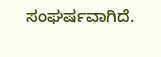ಸಂಘರ್ಷವಾಗಿದೆ.